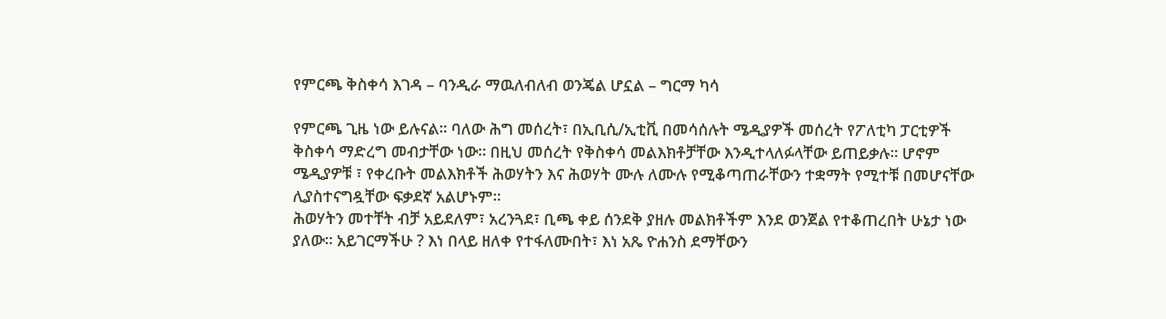የምርጫ ቅስቀሳ እገዳ – ባንዲራ ማዉለብለብ ወንጄል ሆኗል – ግርማ ካሳ

የምርጫ ጊዜ ነው ይሉናል። ባለው ሕግ መሰረት፣ በኢቢሲ/ኢቲቪ በመሳሰሉት ሜዲያዎች መሰረት የፖለቲካ ፓርቲዎች ቅስቀሳ ማድረግ መብታቸው ነው። በዚህ መሰረት የቅስቀሳ መልእክቶቻቸው እንዲተላለፉላቸው ይጠይቃሉ። ሆኖም ሜዲያዎቹ ፣ የቀረቡት መልእክቶች ሕወሃትን እና ሕወሃት ሙሉ ለሙሉ የሚቆጣጠራቸውን ተቋማት የሚተቹ በመሆናቸው ሊያስተናግዷቸው ፍቃደኛ አልሆኑም።
ሕወሃትን መተቸት ብቻ አይደለም፣ አረንጓደ፣ ቢጫ ቀይ ሰንደቅ ያዘሉ መልክቶችም እንደ ወንጀል የተቆጠረበት ሁኔታ ነው ያለው። አይገርማችሁ ? እነ በላይ ዘለቀ የተፋለሙበት፣ እነ አጼ ዮሐንስ ደማቸውን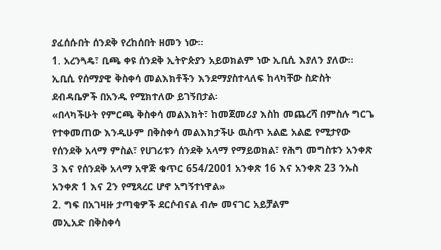ያፈሰሱበት ሰንደቅ የረከሰበት ዘመን ነው።
1. አረንጓዴ፣ ቢጫ ቀዩ ሰንደቅ ኢትዮጵያን አይወክልም ነው ኢቢሲ እያለን ያለው።
ኢቢሲ የሰማያዊ ቅስቀሳ መልእክቶችን እንደማያስተላለፍ ከላካቸው ስድስት ደብዳቤዎች በአንዱ የሚክተለው ይገኝበታል፡
«በላካችሁት የምርጫ ቅስቀሳ መልእክት፣ ከመጀመሪያ እስከ መጨረሻ በምስሉ ግርጌ የተቀመጠው እንዲሁም በቅስቀሳ መልእክታችሁ ዉስጥ አልፎ አልፎ የሚታየው የሰንደቅ አላማ ምስል፣ የሀገሪቱን ሰንደቅ አላማ የማይወክል፣ የሕግ መግስቱን አንቀጽ 3 እና የሰንደቅ አላማ አዋጅ ቁጥር 654/2001 አንቀጽ 16 እና አንቀጽ 23 ንኡስ አንቀጽ 1 እና 2ን የሚጻረር ሆኖ አግኝተነዋል»
2. ግፍ በአገዛዙ ታጣቂዎች ደርሶብናል ብሎ መናገር አይቻልም
መኢአድ በቅስቀሳ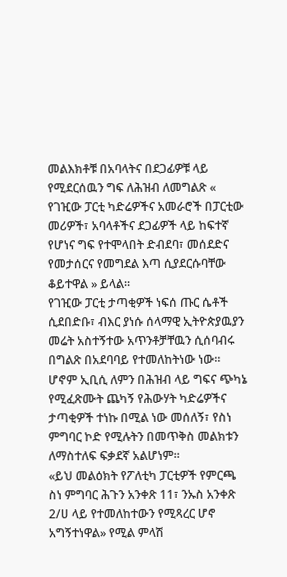መልእክቶቹ በአባላትና በደጋፊዎቹ ላይ የሚደርሰዉን ግፍ ለሕዝብ ለመግልጽ « የገዢው ፓርቲ ካድሬዎችና አመራሮች በፓርቲው መሪዎች፣ አባላቶችና ደጋፊዎች ላይ ከፍተኛ የሆነና ግፍ የተሞላበት ድብደባ፣ መሰደድና የመታሰርና የመግደል እጣ ሲያደርሱባቸው ቆይተዋል » ይላል።
የገዢው ፓርቲ ታጣቂዎች ነፍሰ ጡር ሴቶች ሲደበድቡ፣ ብእር ያነሱ ሰላማዊ ኢትዮጵያዉያን መሬት አስተኝተው አጥንቶቻቸዉን ሲሰባብሩ በግልጽ በአደባባይ የተመለከትነው ነው። ሆኖም ኢቢሲ ለምን በሕዝብ ላይ ግፍና ጭካኔ የሚፈጽሙት ጨካኝ የሕውሃት ካድሬዎችና ታጣቂዎች ተነኩ በሚል ነው መሰለኝ፣ የስነ ምግባር ኮድ የሚሉትን በመጥቅስ መልክቱን ለማስተለፍ ፍቃደኛ አልሆነም።
«ይህ መልዕክት የፖለቲካ ፓርቲዎች የምርጫ ስነ ምግባር ሕጉን አንቀጽ 11፣ ንኡስ አንቀጽ 2/ሀ ላይ የተመለከተውን የሚጻረር ሆኖ አግኝተነዋል» የሚል ምላሽ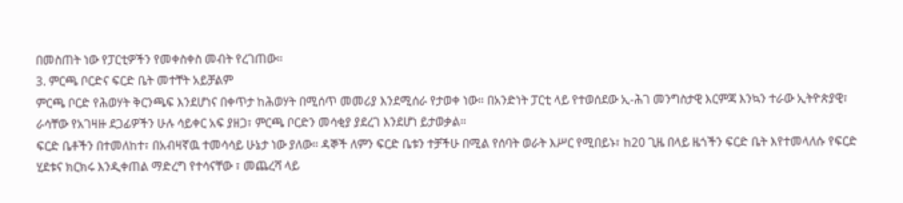በመስጠት ነው የፓርቲዎችን የመቀስቀስ መብት የረገጠው።
3. ምርጫ ቦርድና ፍርድ ቤት መተቸት አይቻልም
ምርጫ ቦርድ የሕወሃት ቅርንጫፍ እንደሆነና በቀጥታ ከሕወሃት በሚሰጥ መመሪያ እንደሚሰራ የታወቀ ነው። በአንድነት ፓርቲ ላይ የተወሰደው ኢ-ሕገ መንግስታዊ እርምጃ እንኳን ተራው ኢትዮጵያዊ፣ ራሳቸው የአገዛዙ ደጋፊዎችን ሁሉ ሳይቀር አፍ ያዘጋ፣ ምርጫ ቦርድን መሳቂያ ያደረገ እንደሆነ ይታወቃል።
ፍርድ ቤቶችን በተመለከተ፣ በአብዛኛዉ ተመሳሳይ ሁኔታ ነው ያለው። ዳኞች ለምን ፍርድ ቤቱን ተቻችሁ በሚል የሰባት ወራት እሥር የሚበይኑ፣ ከ20 ጊዜ በላይ ዜጎችን ፍርድ ቤት እየተመላለሱ የፍርድ ሂደቱና ክርክሩ እንዲቀጠል ማድረግ የተሳናቸው ፣ መጨረሻ ላይ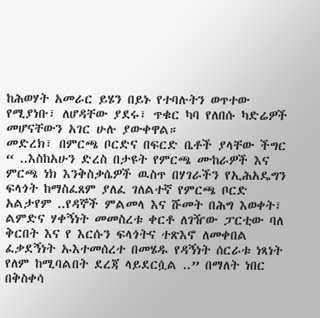ከሕወሃት አመራር ይሄን በይኑ የተባሉትን ወጥተው የሚያነቡ፣ ለሆዳቸው ያደሩ፣ ጥቁር ካባ የለበሱ ካድሬዎች መሆናቸውን አገር ሁሉ ያውቀዋል።
መድረክ፣ በምርጫ ቦርድና በፍርድ ቤቶች ያላቸው ችግር “ ..እስከአሁን ድረስ በታዩት የምርጫ ሙከራዎች እና ምርጫ ነክ እንቅስቃሴዎች ዉስጥ በሃገራችን የኢሕአዴግን ፍላጎት ከማስፈጸም ያለፈ ገለልተኛ የምርጫ ቦርድ አልታየም ..የዳኞች ምልመላ እና ሹመት በሕግ እወቀት፣ ልምድና ሃቀኝነት መመስረቱ ቀርቶ ለገዥው ፓርቲው ባለ ቅርበት እና የ እርሱን ፍላጎትና ተጽእኖ ለመቀበል ፈቃደኝነት ኡእተመሰረተ በመሄዱ የዳኝነት ሰርራቱ ነጻነት የለም ከሚባልበት ደረጃ ላይደርሷል ..” በማለት ነበር በቅስቀሳ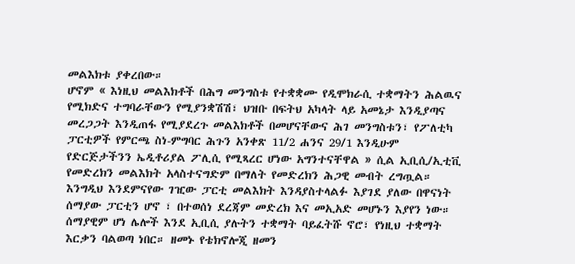መልእክቱ ያቀረበው።
ሆኖም « እነዚህ መልእክቶች በሕግ መንግስቱ የተቋቋሙ የዲሞክራሲ ተቋማትን ሕልዉና የሚክድና ተግባራቸውን የሚያንቋሽሽ፣ ህዝቡ በፍትህ አካላት ላይ አመኔታ እንዲያጣና መረጋጋት እንዲጠፋ የሚያደረጉ መልእክቶች በመሆናቸውና ሕገ መንግስቱን፣ የፖለቲካ ፓርቲዎች የምርጫ ስነ-ምግባር ሕጉን አንቀጽ 11/2 ሐንና 29/1 እንዲሁም የድርጅታችንን ኤዲቶሪያል ፖሊሲ የሚጻረር ሆነው አግንተናቸዋል » ሲል ኢቢሲ/ኢቲቪ የመድረክን መልእክት አላስተናግድም በማለት የመድረክን ሕጋዊ መብት ረግጧል።
እንግዲህ እንደምናየው ገዢው ፓርቲ መልእክት እንዳያስተላልፉ እያገደ ያለው በዋናነት ሰማያው ፓርቲን ሆኖ ፣ በተወሰነ ደረጃም መድረክ እና መኢአድ መሆኑን እያየን ነው።
ሰማያዊም ሆነ ሌሎች እንደ ኢቢሲ ያሉትን ተቋማት ባይፈትሹ ኖሮ፣ የነዚህ ተቋማት እርቃን ባልወጣ ነበር። ዘመኑ የቴክኖሎጂ ዘመን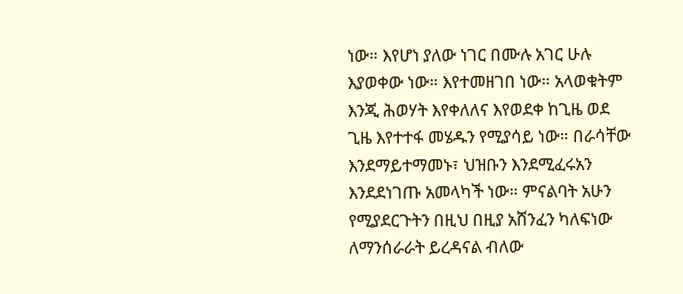ነው። እየሆነ ያለው ነገር በሙሉ አገር ሁሉ እያወቀው ነው። እየተመዘገበ ነው። አላወቁትም እንጂ ሕወሃት እየቀለለና እየወደቀ ከጊዜ ወደ ጊዜ እየተተፋ መሄዱን የሚያሳይ ነው። በራሳቸው እንደማይተማመኑ፣ ህዝቡን እንደሚፈሩአን እንደደነገጡ አመላካች ነው። ምናልባት አሁን የሚያደርጉትን በዚህ በዚያ አሸንፈን ካለፍነው ለማንሰራራት ይረዳናል ብለው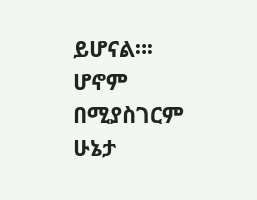ይሆናል።፡ሆኖም በሚያስገርም ሁኔታ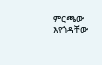ምርጫው እየጎዳቸው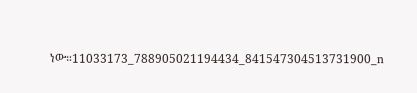ነው።11033173_788905021194434_841547304513731900_n